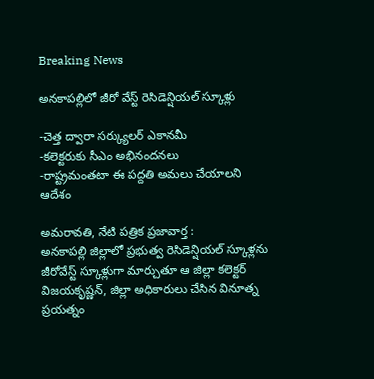Breaking News

అన‌కాప‌ల్లిలో జీరో వేస్ట్ రెసిడెన్షియ‌ల్ స్కూళ్లు

-చెత్త ద్వారా స‌ర్క్యుల‌ర్ ఎకాన‌మీ
-క‌లెక్ట‌రుకు సీఎం అభినంద‌న‌లు
-రాష్ట్ర‌మంత‌టా ఈ ప‌ద్ద‌తి అమ‌లు చేయాల‌ని ఆదేశం

అమరావతి, నేటి పత్రిక ప్రజావార్త :
అన‌కాప‌ల్లి జిల్లాలో ప్ర‌భుత్వ రెసిడెన్షియ‌ల్ స్కూళ్ల‌ను జీరోవేస్ట్ స్కూళ్లుగా మార్చుతూ ఆ జిల్లా క‌లెక్ట‌ర్ విజ‌య‌కృష్ణ‌న్‌, జిల్లా అధికారులు చేసిన వినూత్న ప్ర‌య‌త్నం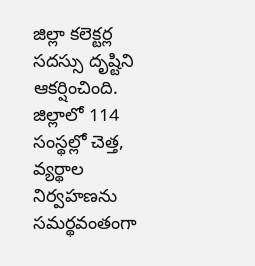జిల్లా క‌లెక్ట‌ర్ల స‌ద‌స్సు దృష్టిని ఆక‌ర్షించింది. జిల్లాలో 114 సంస్థ‌ల్లో చెత్త‌, వ్య‌ర్థాల నిర్వ‌హ‌ణ‌ను స‌మ‌ర్థ‌వంతంగా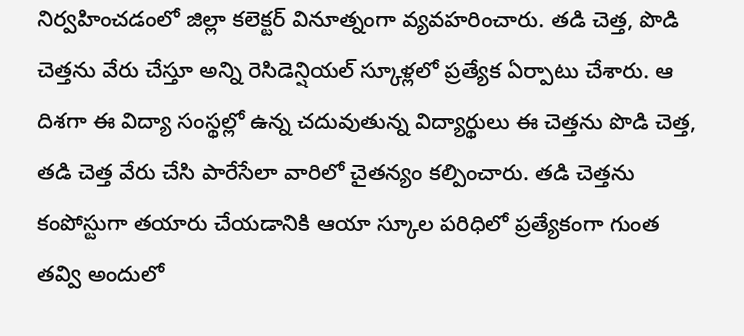నిర్వ‌హించ‌డంలో జిల్లా క‌లెక్ట‌ర్ వినూత్నంగా వ్య‌వ‌హ‌రించారు. త‌డి చెత్త‌, పొడి చెత్త‌ను వేరు చేస్తూ అన్ని రెసిడెన్షియ‌ల్ స్కూళ్ల‌లో ప్ర‌త్యేక ఏర్పాటు చేశారు. ఆ దిశ‌గా ఈ విద్యా సంస్థ‌ల్లో ఉన్న చ‌దువుతున్న విద్యార్థులు ఈ చెత్త‌ను పొడి చెత్త‌, త‌డి చెత్త వేరు చేసి పారేసేలా వారిలో చైత‌న్యం క‌ల్పించారు. త‌డి చెత్త‌ను కంపోస్టుగా త‌యారు చేయ‌డానికి ఆయా స్కూల ప‌రిధిలో ప్ర‌త్యేకంగా గుంత త‌వ్వి అందులో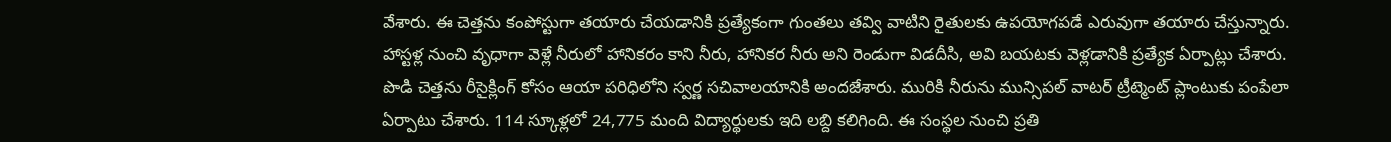వేశారు. ఈ చెత్త‌ను కంపోస్టుగా తయారు చేయ‌డానికి ప్ర‌త్యేకంగా గుంత‌లు త‌వ్వి వాటిని రైతుల‌కు ఉప‌యోగ‌ప‌డే ఎరువుగా త‌యారు చేస్తున్నారు. హాస్ట‌ళ్ల నుంచి వృధాగా వెళ్లే నీరులో హానిక‌రం కాని నీరు, హానిక‌ర నీరు అని రెండుగా విడ‌దీసి, అవి బ‌య‌ట‌కు వెళ్ల‌డానికి ప్ర‌త్యేక ఏర్పాట్లు చేశారు. పొడి చెత్త‌ను రీసైక్లింగ్ కోసం ఆయా ప‌రిధిలోని స్వ‌ర్ణ స‌చివాల‌యానికి అంద‌జేశారు. మురికి నీరును మున్సిప‌ల్ వాట‌ర్ ట్రీట్మెంట్ ప్లాంటుకు పంపేలా ఏర్పాటు చేశారు. 114 స్కూళ్ల‌లో 24,775 మంది విద్యార్థుల‌కు ఇది ల‌బ్ది క‌లిగింది. ఈ సంస్థల నుంచి ప్ర‌తి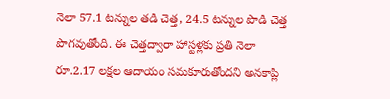నెలా 57.1 ట‌న్నుల త‌డి చెత్త‌, 24.5 ట‌న్నుల పొడి చెత్త పొగ‌వుతోంది. ఈ చెత్త‌ద్వారా హాస్ట‌ళ్ల‌కు ప్ర‌తి నెలా రూ.2.17 ల‌క్ష‌ల ఆదాయం స‌మ‌కూరుతోంద‌ని అన‌కాప్లి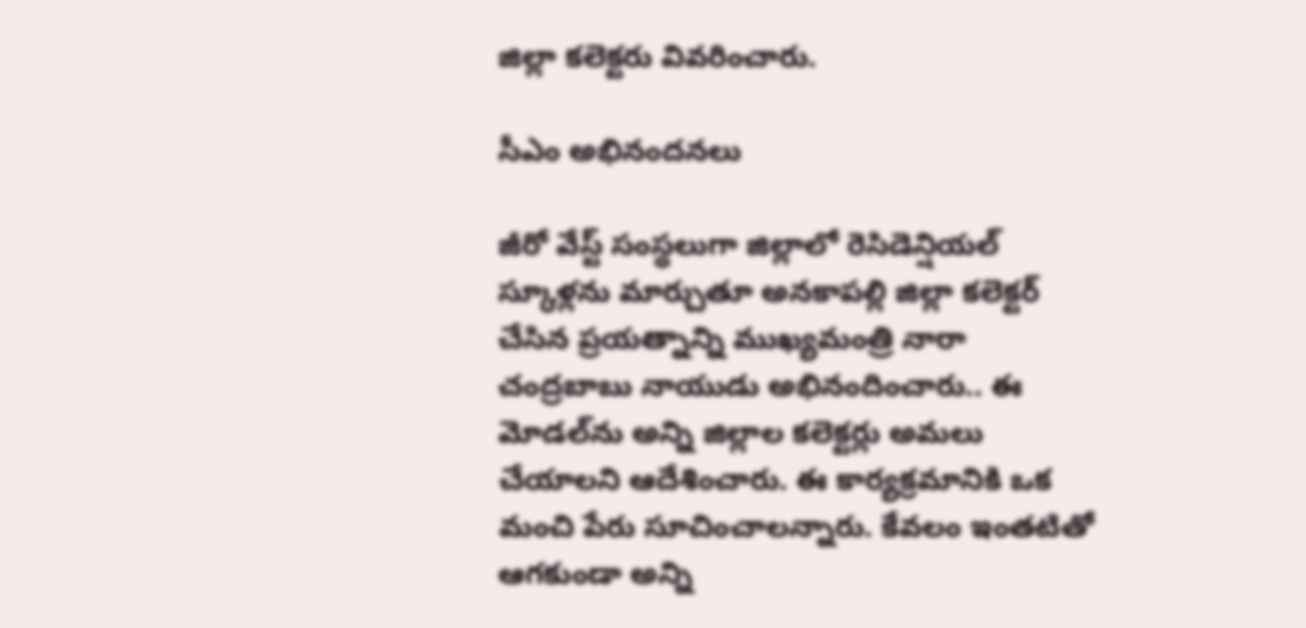జిల్లా క‌లెక్ట‌రు వివ‌రించారు.

సీఎం అభినంద‌న‌లు

జీరో వేస్ట్ సంస్థ‌లుగా జిల్లాలో రెసిడెన్షియ‌ల్ స్కూళ్ల‌ను మార్చుతూ అన‌కాప‌ల్లి జిల్లా క‌లెక్ట‌ర్ చేసిన ప్ర‌య‌త్నాన్ని ముఖ్య‌మంత్రి నారా చంద్ర‌బాబు నాయుడు అభినందించారు.. ఈ మోడ‌ల్‌ను అన్ని జిల్లాల క‌లెక్ట‌ర్లు అమ‌లు చేయాల‌ని ఆదేశించారు. ఈ కార్య‌క్ర‌మానికి ఒక మంచి పేరు సూచించాల‌న్నారు. కేవ‌లం ఇంత‌టితో ఆగ‌కుండా అన్ని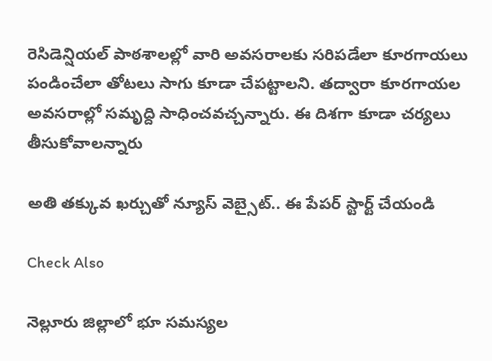రెసిడెన్షియ‌ల్ పాఠ‌శాల‌ల్లో వారి అవ‌స‌రాల‌కు స‌రిప‌డేలా కూర‌గాయ‌లు పండించేలా తోట‌లు సాగు కూడా చేప‌ట్టాల‌ని. త‌ద్వారా కూర‌గాయ‌ల అవ‌స‌రాల్లో స‌మృద్ది సాధించ‌వ‌చ్చ‌న్నారు. ఈ దిశ‌గా కూడా చ‌ర్య‌లు తీసుకోవాల‌న్నారు

అతి తక్కువ ఖర్చుతో న్యూస్ వెబ్సైట్.. ఈ పేపర్ స్టార్ట్ చేయండి

Check Also

నెల్లూరు జిల్లాలో భూ సమస్యల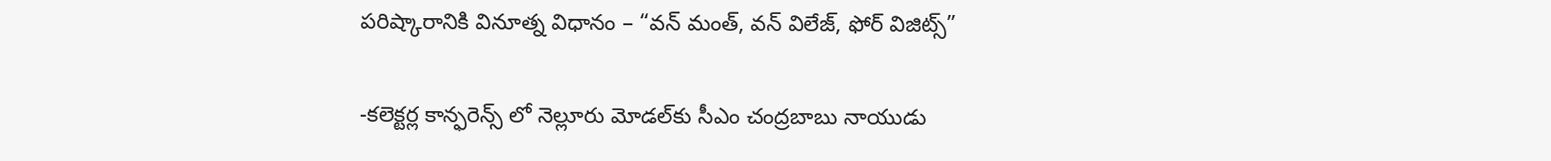పరిష్కారానికి వినూత్న విధానం – “వన్ మంత్, వన్ విలేజ్, ఫోర్ విజిట్స్”

-కలెక్టర్ల కాన్ఫరెన్స్ లో నెల్లూరు మోడల్‌కు సీఎం చంద్రబాబు నాయుడు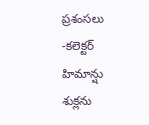ప్రశంసలు -కలెక్టర్ హిమాన్షు శుక్లను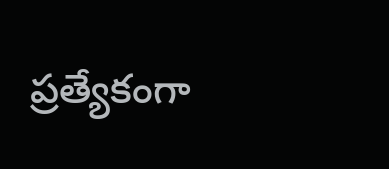ప్రత్యేకంగా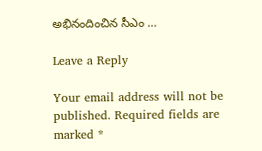అభినందించిన సీఎం …

Leave a Reply

Your email address will not be published. Required fields are marked *